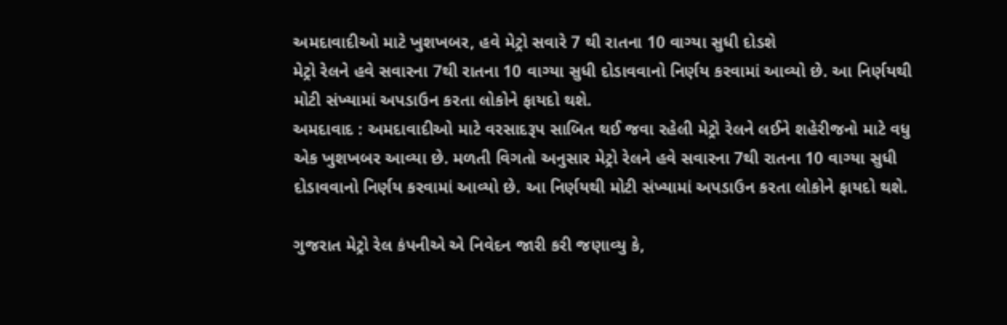અમદાવાદીઓ માટે ખુશખબર, હવે મેટ્રો સવારે 7 થી રાતના 10 વાગ્યા સુધી દોડશે
મેટ્રો રેલને હવે સવારના 7થી રાતના 10 વાગ્યા સુધી દોડાવવાનો નિર્ણય કરવામાં આવ્યો છે. આ નિર્ણયથી મોટી સંખ્યામાં અપડાઉન કરતા લોકોને ફાયદો થશે.
અમદાવાદ : અમદાવાદીઓ માટે વરસાદરૂપ સાબિત થઈ જવા રહેલી મેટ્રો રેલને લઈને શહેરીજનો માટે વધુ એક ખુશખબર આવ્યા છે. મળતી વિગતો અનુસાર મેટ્રો રેલને હવે સવારના 7થી રાતના 10 વાગ્યા સુધી દોડાવવાનો નિર્ણય કરવામાં આવ્યો છે. આ નિર્ણયથી મોટી સંખ્યામાં અપડાઉન કરતા લોકોને ફાયદો થશે.

ગુજરાત મેટ્રો રેલ કંપનીએ એ નિવેદન જારી કરી જણાવ્યુ કે,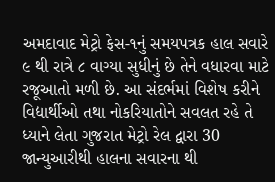અમદાવાદ મેટ્રો ફેસ-૧નું સમયપત્રક હાલ સવારે ૯ થી રાત્રે ૮ વાગ્યા સુધીનું છે તેને વધારવા માટે રજૂઆતો મળી છે. આ સંદર્ભમાં વિશેષ કરીને વિદ્યાર્થીઓ તથા નોકરિયાતોને સવલત રહે તે ધ્યાને લેતા ગુજરાત મેટ્રો રેલ દ્વારા 30 જાન્યુઆરીથી હાલના સવારના થી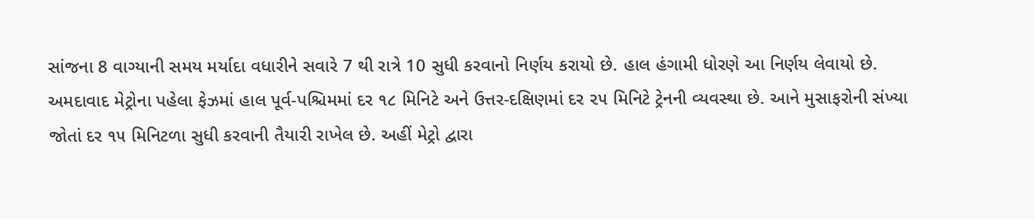સાંજના 8 વાગ્યાની સમય મર્યાદા વધારીને સવારે 7 થી રાત્રે 10 સુધી કરવાનો નિર્ણય કરાયો છે. હાલ હંગામી ધોરણે આ નિર્ણય લેવાયો છે.
અમદાવાદ મેટ્રોના પહેલા ફેઝમાં હાલ પૂર્વ-પશ્ચિમમાં દર ૧૮ મિનિટે અને ઉત્તર-દક્ષિણમાં દર ૨૫ મિનિટે ટ્રેનની વ્યવસ્થા છે. આને મુસાફરોની સંખ્યા જોતાં દર ૧૫ મિનિટળા સુધી કરવાની તૈયારી રાખેલ છે. અહીં મેટ્રો દ્વારા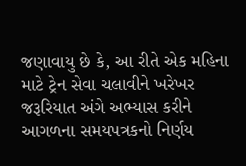જણાવાયુ છે કે, આ રીતે એક મહિના માટે ટ્રેન સેવા ચલાવીને ખરેખર જરૂરિયાત અંગે અભ્યાસ કરીને આગળના સમયપત્રકનો નિર્ણય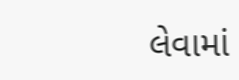લેવામાં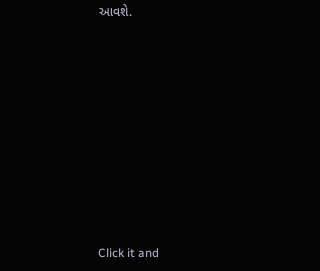આવશે.












Click it and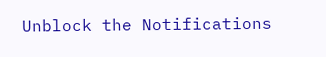Unblock the Notifications